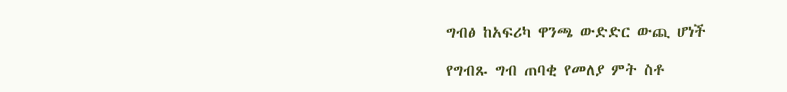ግብፅ ከአፍሪካ ዋንጫ ውድድር ውጪ ሆነች

የግብጹ ግብ ጠባቂ የመለያ ምት ስቶ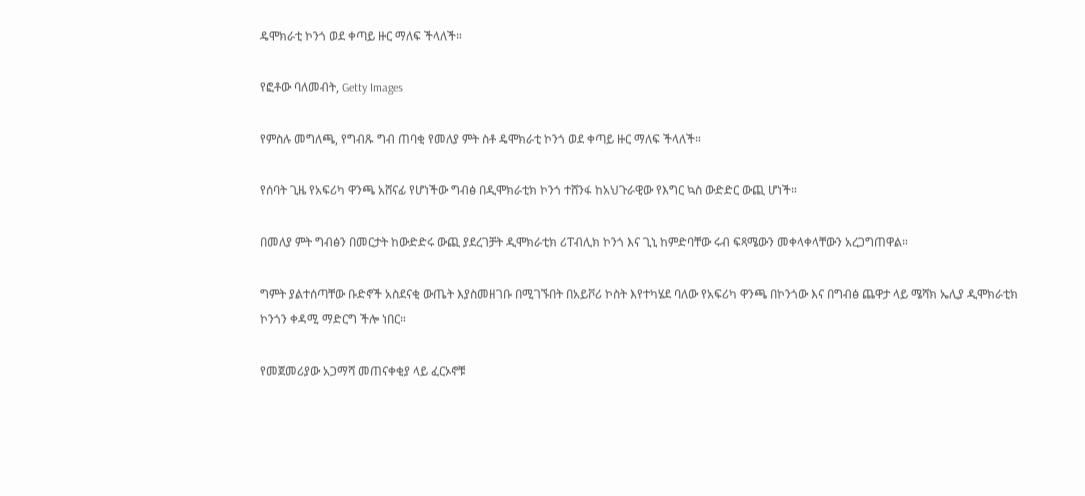ዴሞክራቲ ኮንጎ ወደ ቀጣይ ዙር ማለፍ ችላለች።

የፎቶው ባለመብት, Getty Images

የምስሉ መግለጫ, የግብጹ ግብ ጠባቂ የመለያ ምት ስቶ ዴሞክራቲ ኮንጎ ወደ ቀጣይ ዙር ማለፍ ችላለች።

የሰባት ጊዜ የአፍሪካ ዋንጫ አሸናፊ የሆነችው ግብፅ በዲሞክራቲክ ኮንጎ ተሸንፋ ከአህጉራዊው የእግር ኳስ ውድድር ውጪ ሆነች።

በመለያ ምት ግብፅን በመርታት ከውድድሩ ውጪ ያደረገቻት ዲሞክራቲክ ሪፐብሊክ ኮንጎ እና ጊኒ ከምድባቸው ሩብ ፍጻሜውን መቀላቀላቸውን አረጋግጠዋል።

ግምት ያልተሰጣቸው ቡድኖች አስደናቂ ውጤት እያስመዘገቡ በሚገኙበት በአይቮሪ ኮስት እየተካሄደ ባለው የአፍሪካ ዋንጫ በኮንጎው እና በግብፅ ጨዋታ ላይ ሜሻክ ኤሊያ ዲሞክራቲክ ኮንጎን ቀዳሚ ማድርግ ችሎ ነበር።

የመጀመሪያው አጋማሻ መጠናቀቂያ ላይ ፈርኦኖቹ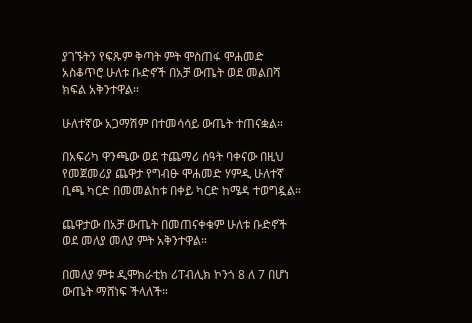ያገኙትን የፍጹም ቅጣት ምት ሞስጠፋ ሞሐመድ አስቆጥሮ ሁለቱ ቡድኖች በአቻ ውጤት ወደ መልበሻ ክፍል አቅንተዋል።

ሁለተኛው አጋማሽም በተመሳሳይ ውጤት ተጠናቋል።

በአፍሪካ ዋንጫው ወደ ተጨማሪ ሰዓት ባቀናው በዚህ የመጀመሪያ ጨዋታ የግብፁ ሞሐመድ ሃምዲ ሁለተኛ ቢጫ ካርድ በመመልከቱ በቀይ ካርድ ከሜዳ ተወግዷል።

ጨዋታው በአቻ ውጤት በመጠናቀቁም ሁለቱ ቡድኖች ወደ መለያ መለያ ምት አቅንተዋል።

በመለያ ምቱ ዲሞክራቲክ ሪፐብሊክ ኮንጎ 8 ለ 7 በሆነ ውጤት ማሸነፍ ችላለች።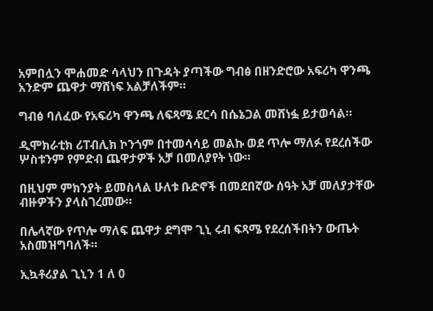አምበሏን ሞሐመድ ሳላህን በጉዳት ያጣችው ግብፅ በዘንድሮው አፍሪካ ዋንጫ አንድም ጨዋታ ማሸነፍ አልቻለችም።

ግብፅ ባለፈው የአፍሪካ ዋንጫ ለፍጻሜ ደርሳ በሴኔጋል መሸነፏ ይታወሳል።

ዲሞክራቲክ ሪፐብሊክ ኮንጎም በተመሳሳይ መልኩ ወደ ጥሎ ማለፉ የደረሰችው ሦስቱንም የምድብ ጨዋታዎች አቻ በመለያየት ነው።

በዚህም ምክንያት ይመስላል ሁለቱ ቡድኖች በመደበኛው ሰዓት አቻ መለያታቸው ብዙዎችን ያላስገረመው።

በሌላኛው የጥሎ ማለፍ ጨዋታ ደግሞ ጊኒ ሩብ ፍጻሜ የደረሰችበትን ውጤት አስመዝግባለች።

ኢኳቶሪያል ጊኒን 1 ለ 0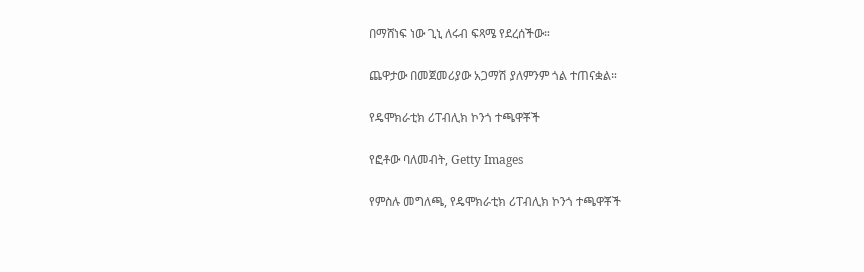በማሸነፍ ነው ጊኒ ለሩብ ፍጻሜ የደረሰችው።

ጨዋታው በመጀመሪያው አጋማሽ ያለምንም ጎል ተጠናቋል።

የዴሞክራቲክ ሪፐብሊክ ኮንጎ ተጫዋቾች

የፎቶው ባለመብት, Getty Images

የምስሉ መግለጫ, የዴሞክራቲክ ሪፐብሊክ ኮንጎ ተጫዋቾች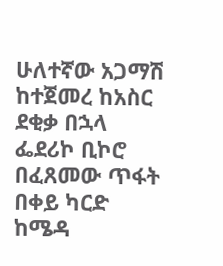ሁለተኛው አጋማሽ ከተጀመረ ከአስር ደቂቃ በኋላ ፌደሪኮ ቢኮሮ በፈጸመው ጥፋት በቀይ ካርድ ከሜዳ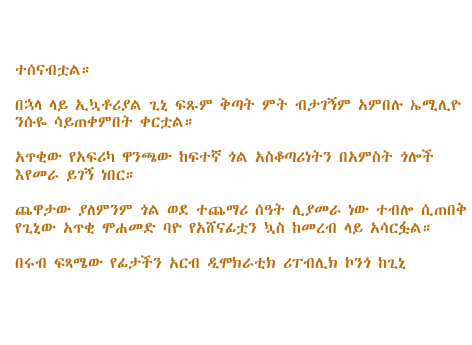ተሰናብቷል።

በኋላ ላይ ኢኳቶሪያል ጊኒ ፍጹም ቅጣት ምት ብታገኝም አምበሉ ኤሚሊዮ ንሱዬ ሳይጠቀምበት ቀርቷል።

አጥቂው የአፍሪካ ዋንጫው ከፍተኛ ጎል አስቆጣሪነትን በአምስት ጎሎች እየመራ ይገኝ ነበር።

ጨዋታው ያለምንም ጎል ወደ ተጨማሪ ሰዓት ሊያመራ ነው ተብሎ ሲጠበቅ የጊኒው አጥቂ ሞሐመድ ባዮ የአሸናፊቷን ኳስ ከመረብ ላይ አሳርፏል።

በሩብ ፍጻሜው የፊታችን አርብ ዲሞክራቲክ ሪፐብሊክ ኮንጎ ከጊኒ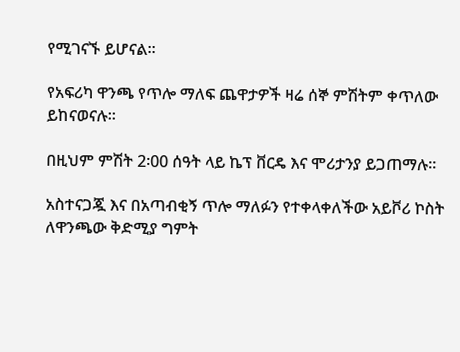የሚገናኙ ይሆናል።

የአፍሪካ ዋንጫ የጥሎ ማለፍ ጨዋታዎች ዛሬ ሰኞ ምሽትም ቀጥለው ይከናወናሉ።

በዚህም ምሽት 2፡00 ሰዓት ላይ ኬፕ ቨርዴ እና ሞሪታንያ ይጋጠማሉ።

አስተናጋጇ እና በአጣብቂኝ ጥሎ ማለፉን የተቀላቀለችው አይቮሪ ኮስት ለዋንጫው ቅድሚያ ግምት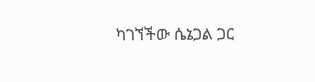ካገኘችው ሴኔጋል ጋር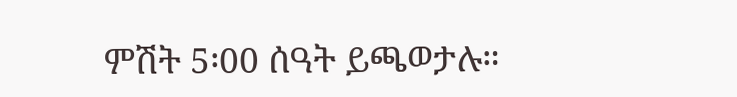ምሽት 5፡00 ሰዓት ይጫወታሉ።